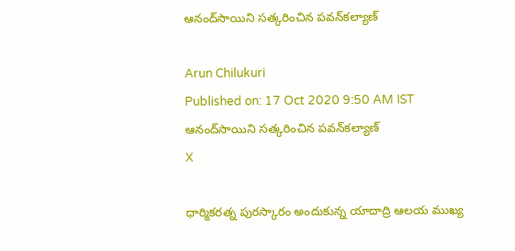ఆనంద్‌సాయిని సత్కరించిన పవన్‌కల్యాణ్

Arun Chilukuri
Published on: 17 Oct 2020 9:50 AM IST
ఆనంద్‌సాయిని సత్కరించిన పవన్‌కల్యాణ్
X

ధార్మికరత్న పురస్కారం అందుకున్న యాదాద్రి ఆలయ ముఖ్య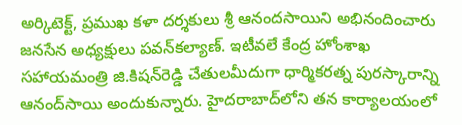అర్కిటెక్ట్, ప్రముఖ కళా దర్శకులు శ్రీ ఆనందసాయిని అభినందించారు జనసేన అధ్యక్షులు పవన్‌కల్యాణ్. ఇటీవలే కేంద్ర హోంశాఖ సహాయమంత్రి జి.కిషన్‌రెడ్డి చేతులమీదుగా ధార్మికరత్న పురస్కారాన్ని ఆనంద్‌సాయి అందుకున్నారు. హైదరాబాద్‌లోని తన కార్యాలయంలో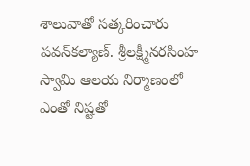శాలువాతో సత్కరించారు పవన్‌కల్యాణ్. శ్రీలక్ష్మీనరసింహ స్వామి ఆలయ నిర్మాణంలో ఎంతో నిష్టతో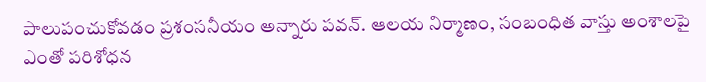పాలుపంచుకోవడం ప్రశంసనీయం అన్నారు పవన్. ఆలయ నిర్మాణం, సంబంధిత వాస్తు అంశాలపై ఎంతో పరిశోధన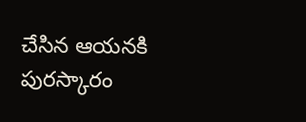చేసిన ఆయనకి పురస్కారం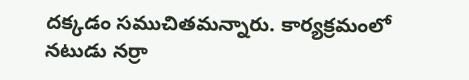దక్కడం సముచితమన్నారు. కార్యక్రమంలో నటుడు నర్రా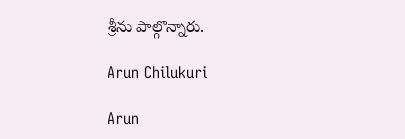శ్రీను పాల్గొన్నారు.

Arun Chilukuri

Arun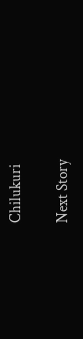Chilukuri

Next Story